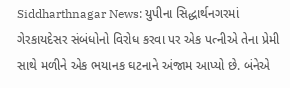Siddharthnagar News: યુપીના સિદ્ધાર્થનગરમાં ગેરકાયદેસર સંબંધોનો વિરોધ કરવા પર એક પત્નીએ તેના પ્રેમી સાથે મળીને એક ભયાનક ઘટનાને અંજામ આપ્યો છે. બંનેએ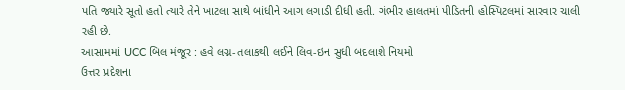પતિ જ્યારે સૂતો હતો ત્યારે તેને ખાટલા સાથે બાંધીને આગ લગાડી દીધી હતી. ગંભીર હાલતમાં પીડિતની હોસ્પિટલમાં સારવાર ચાલી રહી છે.
આસામમાં UCC બિલ મંજૂર : હવે લગ્ન-તલાકથી લઈને લિવ-ઇન સુધી બદલાશે નિયમો
ઉત્તર પ્રદેશના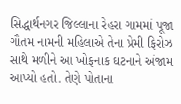સિદ્ધાર્થનગર જિલ્લાના રેહરા ગામમાં પૂજા ગૌતમ નામની મહિલાએ તેના પ્રેમી ફિરોઝ સાથે મળીને આ ખોફનાક ઘટનાને અંજામ આપ્યો હતો. તેણે પોતાના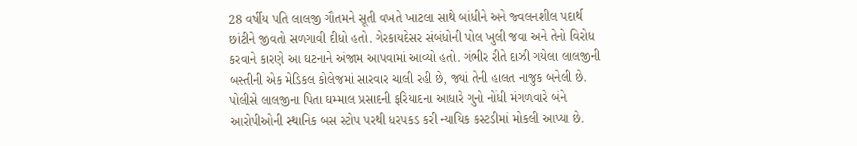28 વર્ષીય પતિ લાલજી ગૌતમને સૂતી વખતે ખાટલા સાથે બાંધીને અને જ્વલનશીલ પદાર્થ છાંટીને જીવતો સળગાવી દીધો હતો. ગેરકાયદેસર સંબંધોની પોલ ખુલી જવા અને તેનો વિરોધ કરવાને કારણે આ ઘટનાને અંજામ આપવામાં આવ્યો હતો. ગંભીર રીતે દાઝી ગયેલા લાલજીની બસ્તીની એક મેડિકલ કોલેજમાં સારવાર ચાલી રહી છે, જ્યાં તેની હાલત નાજુક બનેલી છે. પોલીસે લાલજીના પિતા ઘમ્માલ પ્રસાદની ફરિયાદના આધારે ગુનો નોંધી મંગળવારે બંને આરોપીઓની સ્થાનિક બસ સ્ટોપ પરથી ધરપકડ કરી ન્યાયિક કસ્ટડીમાં મોકલી આપ્યા છે.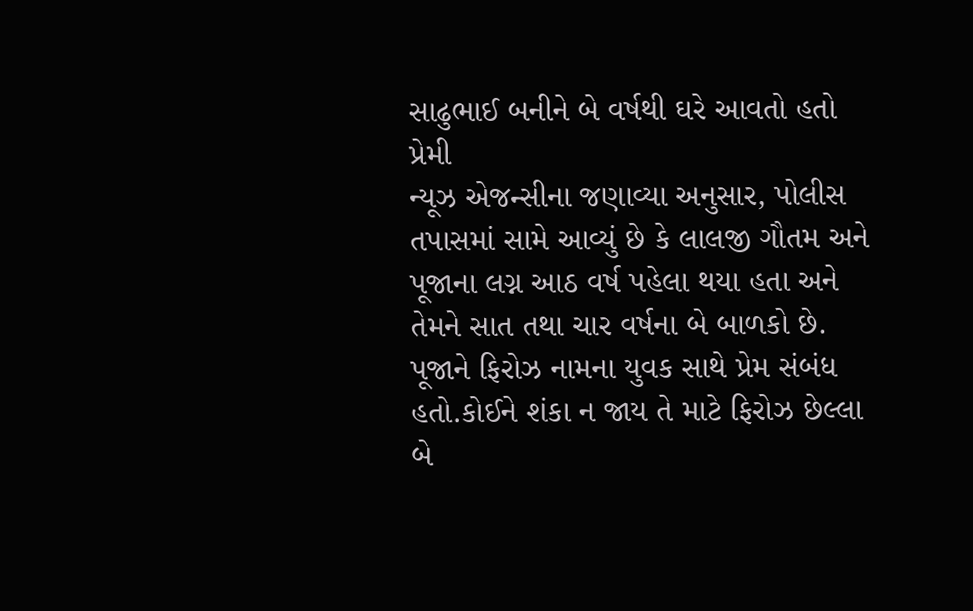સાઢુભાઈ બનીને બે વર્ષથી ઘરે આવતો હતો પ્રેમી
ન્યૂઝ એજન્સીના જણાવ્યા અનુસાર, પોલીસ તપાસમાં સામે આવ્યું છે કે લાલજી ગૌતમ અને પૂજાના લગ્ન આઠ વર્ષ પહેલા થયા હતા અને તેમને સાત તથા ચાર વર્ષના બે બાળકો છે. પૂજાને ફિરોઝ નામના યુવક સાથે પ્રેમ સંબંધ હતો.કોઈને શંકા ન જાય તે માટે ફિરોઝ છેલ્લા બે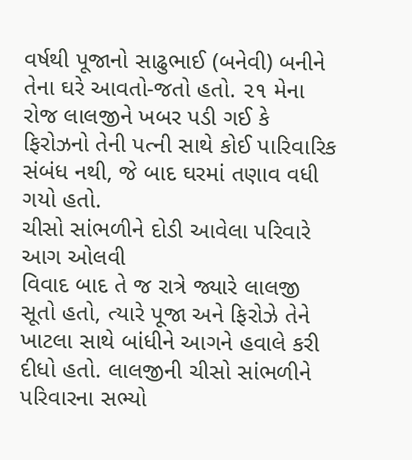વર્ષથી પૂજાનો સાઢુભાઈ (બનેવી) બનીને તેના ઘરે આવતો-જતો હતો. ૨૧ મેના રોજ લાલજીને ખબર પડી ગઈ કે ફિરોઝનો તેની પત્ની સાથે કોઈ પારિવારિક સંબંધ નથી, જે બાદ ઘરમાં તણાવ વધી ગયો હતો.
ચીસો સાંભળીને દોડી આવેલા પરિવારે આગ ઓલવી
વિવાદ બાદ તે જ રાત્રે જ્યારે લાલજી સૂતો હતો, ત્યારે પૂજા અને ફિરોઝે તેને ખાટલા સાથે બાંધીને આગને હવાલે કરી દીધો હતો. લાલજીની ચીસો સાંભળીને પરિવારના સભ્યો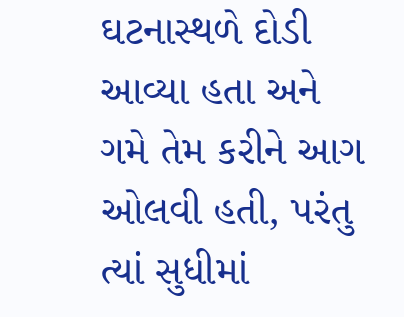ઘટનાસ્થળે દોડી આવ્યા હતા અને ગમે તેમ કરીને આગ ઓલવી હતી, પરંતુ ત્યાં સુધીમાં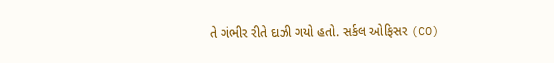તે ગંભીર રીતે દાઝી ગયો હતો. સર્કલ ઓફિસર (CO)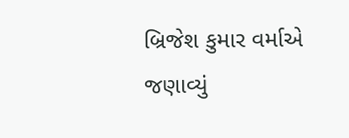બ્રિજેશ કુમાર વર્માએ જણાવ્યું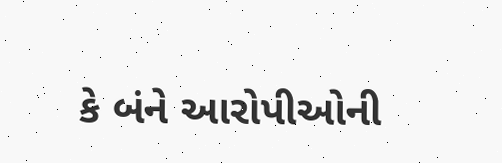કે બંને આરોપીઓની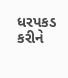ધરપકડ કરીને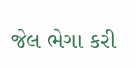જેલ ભેગા કરી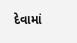દેવામાં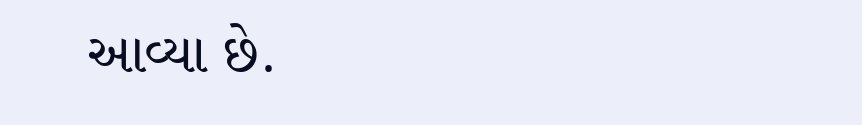આવ્યા છે.